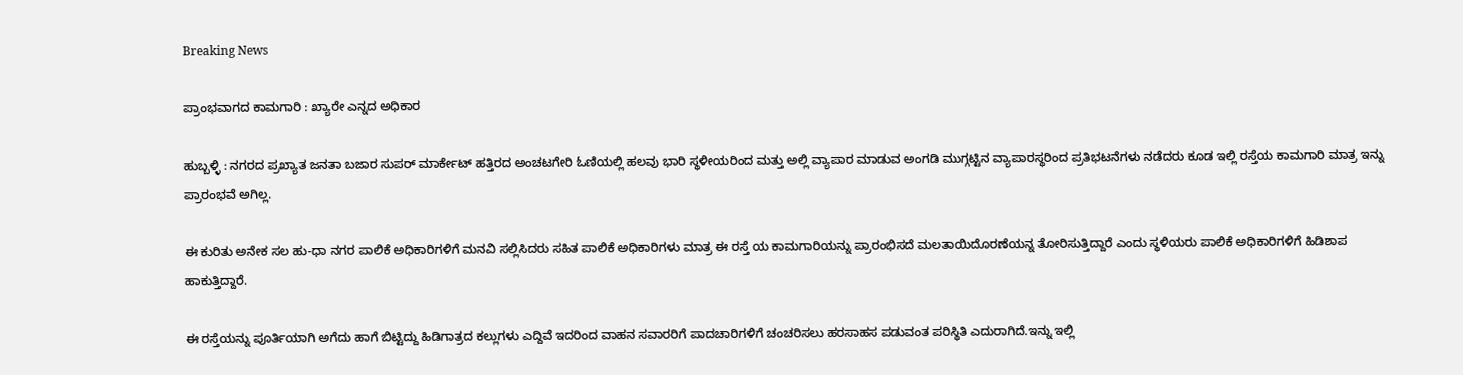Breaking News

ಪ್ರಾಂಭವಾಗದ ಕಾಮಗಾರಿ : ಖ್ಯಾರೇ ಎನ್ನದ ಅಧಿಕಾರ

ಹುಬ್ಬಳ್ಳಿ : ನಗರದ ಪ್ರಖ್ಯಾತ ಜನತಾ ಬಜಾರ ಸುಪರ್ ಮಾರ್ಕೇಟ್ ಹತ್ತಿರದ ಅಂಚಟಗೇರಿ ಓಣಿಯಲ್ಲಿ ಹಲವು ಭಾರಿ ಸ್ಥಳೀಯರಿಂದ ಮತ್ತು ಅಲ್ಲಿ ವ್ಯಾಪಾರ ಮಾಡುವ ಅಂಗಡಿ ಮುಗ್ಗಟ್ಟಿನ ವ್ಯಾಪಾರಸ್ಥರಿಂದ ಪ್ರತಿಭಟನೆಗಳು ನಡೆದರು ಕೂಡ ಇಲ್ಲಿ ರಸ್ತೆಯ ಕಾಮಗಾರಿ ಮಾತ್ರ ಇನ್ನು ಪ್ರಾರಂಭವೆ ಅಗಿಲ್ಲ.

ಈ ಕುರಿತು ಅನೇಕ ಸಲ ಹು-ಧಾ ನಗರ ಪಾಲಿಕೆ ಅಧಿಕಾರಿಗಳಿಗೆ ಮನವಿ ಸಲ್ಲಿಸಿದರು ಸಹಿತ ಪಾಲಿಕೆ ಅಧಿಕಾರಿಗಳು ಮಾತ್ರ ಈ ರಸ್ತೆ ಯ ಕಾಮಗಾರಿಯನ್ನು ಪ್ರಾರಂಭಿಸದೆ ಮಲತಾಯಿದೊರಣೆಯನ್ನ ತೋರಿಸುತ್ತಿದ್ದಾರೆ ಎಂದು ಸ್ಥಳಿಯರು ಪಾಲಿಕೆ ಅಧಿಕಾರಿಗಳಿಗೆ ಹಿಡಿಶಾಪ ಹಾಕುತ್ತಿದ್ದಾರೆ.

ಈ ರಸ್ತೆಯನ್ನು ಪೂರ್ತಿಯಾಗಿ ಅಗೆದು ಹಾಗೆ ಬಿಟ್ಟಿದ್ದು ಹಿಡಿಗಾತ್ರದ ಕಲ್ಲುಗಳು ಎದ್ದಿವೆ ಇದರಿಂದ ವಾಹನ ಸವಾರರಿಗೆ ಪಾದಚಾರಿಗಳಿಗೆ ಚಂಚರಿಸಲು ಹರಸಾಹಸ ಪಡುವಂತ ಪರಿಸ್ಥಿತಿ ಎದುರಾಗಿದೆ.ಇನ್ನು ಇಲ್ಲಿ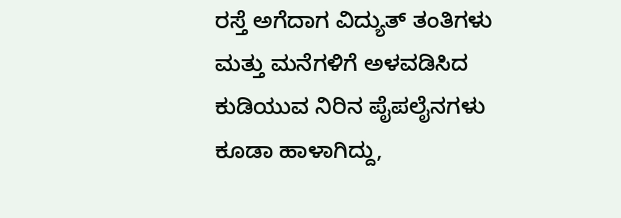ರಸ್ತೆ ಅಗೆದಾಗ ವಿದ್ಯುತ್ ತಂತಿಗಳು ಮತ್ತು ಮನೆಗಳಿಗೆ ಅಳವಡಿಸಿದ ಕುಡಿಯುವ ನಿರಿನ ಪೈಪಲೈನಗಳು ಕೂಡಾ ಹಾಳಾಗಿದ್ದು,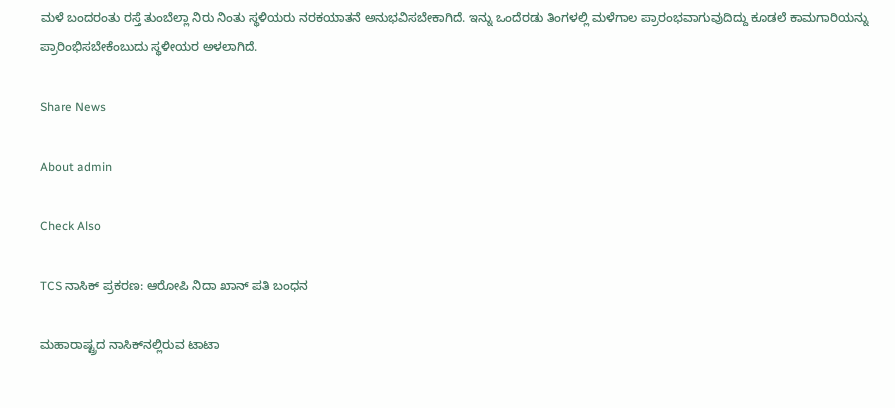ಮಳೆ ಬಂದರಂತು ರಸ್ತೆ ತುಂಬೆಲ್ಲಾ ನಿರು ನಿಂತು ಸ್ಥಳಿಯರು ನರಕಯಾತನೆ ಅನುಭವಿಸಬೇಕಾಗಿದೆ. ಇನ್ನು ಒಂದೆರಡು ತಿಂಗಳಲ್ಲಿ ಮಳೆಗಾಲ ಪ್ರಾರಂಭವಾಗುವುದಿದ್ದು ಕೂಡಲೆ ಕಾಮಗಾರಿಯನ್ನು ಪ್ರಾರಿಂಭಿಸಬೇಕೆಂಬುದು ಸ್ಥಳೀಯರ ಅಳಲಾಗಿದೆ.

Share News

About admin

Check Also

TCS ನಾಸಿಕ್ ಪ್ರಕರಣ: ಆರೋಪಿ ನಿದಾ ಖಾನ್ ಪತಿ ಬಂಧನ

ಮಹಾರಾಷ್ಟ್ರದ ನಾಸಿಕ್‌ನಲ್ಲಿರುವ ಟಾಟಾ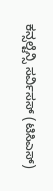ಕನ್ಸಲ್ಟೆನ್ಸಿ ಸರ್ವಿಸಸ್ (ಟಿಸಿಎಸ್)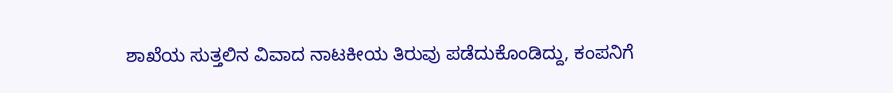ಶಾಖೆಯ ಸುತ್ತಲಿನ ವಿವಾದ ನಾಟಕೀಯ ತಿರುವು ಪಡೆದುಕೊಂಡಿದ್ದು, ಕಂಪನಿಗೆ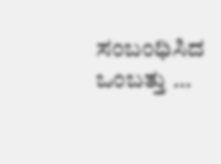ಸಂಬಂಧಿಸಿದ ಒಂಬತ್ತು …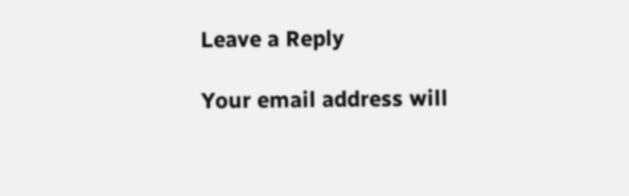Leave a Reply

Your email address will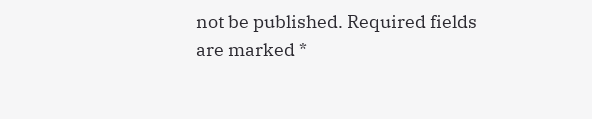not be published. Required fields are marked *